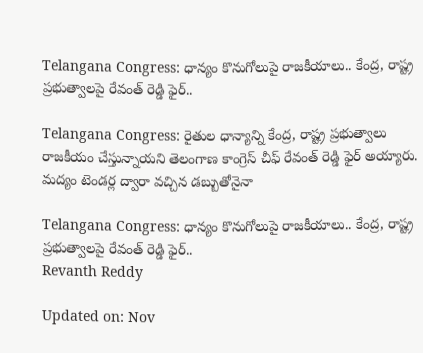Telangana Congress: ధాన్యం కొనుగోలుపై రాజకీయాలు.. కేంద్ర, రాష్ట్ర ప్రభుత్వాలపై రేవంత్ రెడ్డి ఫైర్..

Telangana Congress: రైతుల ధాన్యాన్ని కేంద్ర, రాష్ట్ర ప్రభుత్వాలు రాజకీయం చేస్తున్నాయని తెలంగాణ కాంగ్రెస్ చీఫ్ రేవంత్ రెడ్డి ఫైర్ అయ్యారు. మద్యం టెండర్ల ద్వారా వచ్చిన డబ్బుతోనైనా

Telangana Congress: ధాన్యం కొనుగోలుపై రాజకీయాలు.. కేంద్ర, రాష్ట్ర ప్రభుత్వాలపై రేవంత్ రెడ్డి ఫైర్..
Revanth Reddy

Updated on: Nov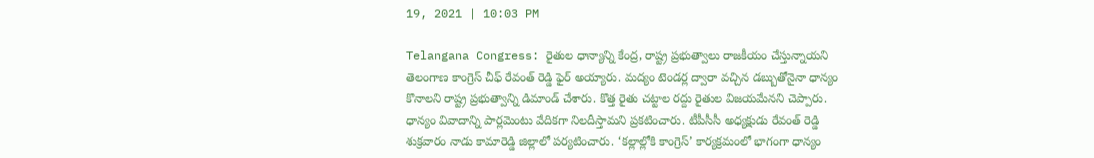19, 2021 | 10:03 PM

Telangana Congress: రైతుల ధాన్యాన్ని కేంద్ర, రాష్ట్ర ప్రభుత్వాలు రాజకీయం చేస్తున్నాయని తెలంగాణ కాంగ్రెస్ చీఫ్ రేవంత్ రెడ్డి ఫైర్ అయ్యారు. మద్యం టెండర్ల ద్వారా వచ్చిన డబ్బుతోనైనా ధాన్యం కొనాలని రాష్ట్ర ప్రభుత్వాన్ని డిమాండ్ చేశారు. కొత్త రైతు చట్టాల రద్దు రైతుల విజయమేనని చెప్పారు. ధాన్యం వివాదాన్ని పార్లమెంటు వేదికగా నిలదీస్తామని ప్రకటించారు. టీపీసీసీ అధ్యక్షుడు రేవంత్ రెడ్డి శుక్రవారం నాడు కామారెడ్డి జిల్లాలో పర్యటించారు. ‘కల్లాల్లోకి కాంగ్రెస్’ కార్యక్రమంలో భాగంగా ధాన్యం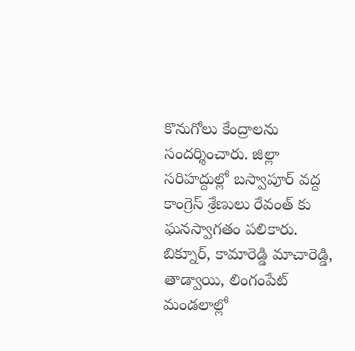కొనుగోలు కేంద్రాలను సందర్శించారు. జిల్లా సరిహద్దుల్లో బస్వాపూర్ వద్ద కాంగ్రెస్ శ్రేణులు రేవంత్ కు ఘనస్వాగతం పలికారు. బిక్నూర్, కామారెడ్డి మాచారెడ్డి, తాడ్వాయి, లింగంపేట్ మండలాల్లో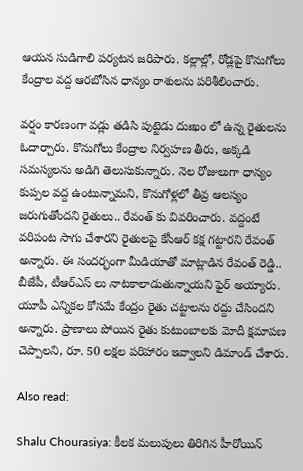ఆయన సుడిగాలి పర్యటన జరిపారు. కల్లాల్లో, రోడ్లపై కొనుగోలు కేంద్రాల వద్ద ఆరబోసిన ధాన్యం రాశులను పరిశీలించారు.

వర్షం కారణంగా వడ్లు తడిసి పుట్టెడు దుఃఖం లో ఉన్న రైతులను ఓదార్చారు. కొనుగోలు కేంద్రాల నిర్వహణ తీరు, అక్కడి సమస్యలను అడిగి తెలుసుకున్నారు. నెల రోజులుగా ధాన్యం కుప్పల వద్ద ఉంటున్నామని, కొనుగోళ్లలో తీవ్ర ఆలస్యం జరుగుతోందని రైతులు.. రేవంత్ కు వివరించారు. వద్దంటే వరిపంట సాగు చేశారని రైతులపై కేసీఆర్ కక్ష గట్టారని రేవంత్ అన్నారు. ఈ సందర్భంగా మీడియాతో మాట్లాడిన రేవంత్ రెడ్డి.. బీజేపీ, టీఆర్ఎస్ లు నాటకాలాడుతున్నాయని ఫైర్ అయ్యారు. యూపీ ఎన్నికల కోసమే కేంద్రం రైతు చట్టాలను రద్దు చేసిందని అన్నారు. ప్రాణాలు పోయిన రైతు కుటుంబాలకు మోదీ క్షమాపణ చెప్పాలని, రూ. 50 లక్షల పరిహారం ఇవ్వాలని డిమాండ్ చేశారు.

Also read:

Shalu Chourasiya: కీలక మలుపులు తిరిగిన హీరోయిన్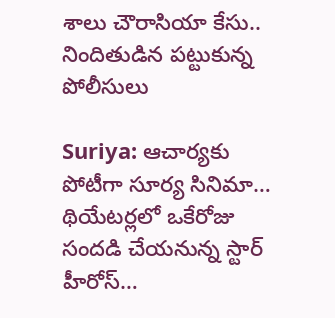శాలు చౌరాసియా కేసు.. నిందితుడిన పట్టుకున్న పోలీసులు

Suriya: ఆచార్యకు పోటీగా సూర్య సినిమా… థియేటర్లలో ఒకేరోజు సందడి చేయనున్న స్టార్ హీరోస్…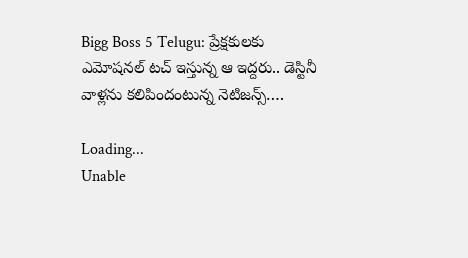Bigg Boss 5 Telugu: ప్రేక్షకులకు ఎమోషనల్ టచ్ ఇస్తున్న ఆ ఇద్దరు.. డెస్టినీ వాళ్లను కలిపిందంటున్న నెటిజన్స్….

Loading...
Unable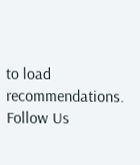to load recommendations.
Follow Us